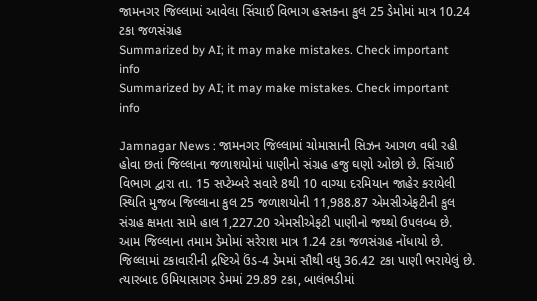જામનગર જિલ્લામાં આવેલા સિંચાઈ વિભાગ હસ્તકના કુલ 25 ડેમોમાં માત્ર 10.24 ટકા જળસંગ્રહ
Summarized by AI; it may make mistakes. Check important info
Summarized by AI; it may make mistakes. Check important info

Jamnagar News : જામનગર જિલ્લામાં ચોમાસાની સિઝન આગળ વધી રહી હોવા છતાં જિલ્લાના જળાશયોમાં પાણીનો સંગ્રહ હજુ ઘણો ઓછો છે. સિંચાઈ વિભાગ દ્વારા તા. 15 સપ્ટેમ્બરે સવારે 8થી 10 વાગ્યા દરમિયાન જાહેર કરાયેલી સ્થિતિ મુજબ જિલ્લાના કુલ 25 જળાશયોની 11,988.87 એમસીએફટીની કુલ સંગ્રહ ક્ષમતા સામે હાલ 1,227.20 એમસીએફટી પાણીનો જથ્થો ઉપલબ્ધ છે. આમ જિલ્લાના તમામ ડેમોમાં સરેરાશ માત્ર 1.24 ટકા જળસંગ્રહ નોંધાયો છે.
જિલ્લામાં ટકાવારીની દ્રષ્ટિએ ઉંડ-4 ડેમમાં સૌથી વધુ 36.42 ટકા પાણી ભરાયેલું છે. ત્યારબાદ ઉમિયાસાગર ડેમમાં 29.89 ટકા, બાલંભડીમાં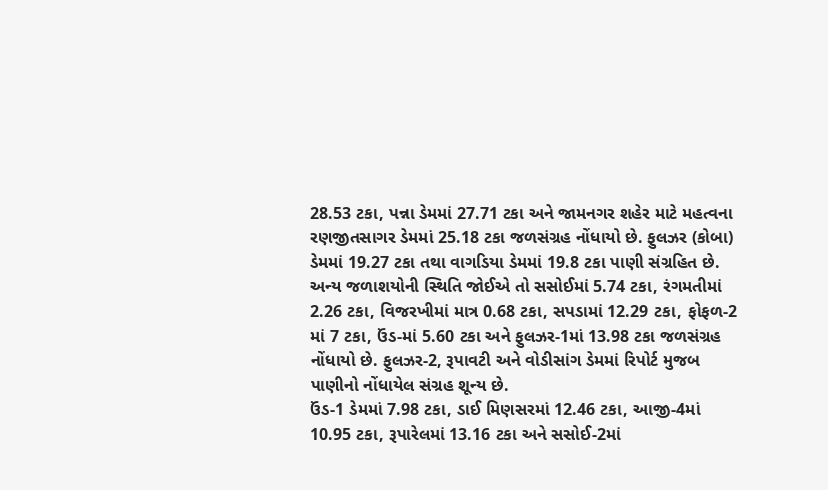28.53 ટકા, પન્ના ડેમમાં 27.71 ટકા અને જામનગર શહેર માટે મહત્વના રણજીતસાગર ડેમમાં 25.18 ટકા જળસંગ્રહ નોંધાયો છે. ફુલઝર (કોબા) ડેમમાં 19.27 ટકા તથા વાગડિયા ડેમમાં 19.8 ટકા પાણી સંગ્રહિત છે.
અન્ય જળાશયોની સ્થિતિ જોઈએ તો સસોઈમાં 5.74 ટકા, રંગમતીમાં 2.26 ટકા, વિજરખીમાં માત્ર 0.68 ટકા, સપડામાં 12.29 ટકા, ફોફળ-2 માં 7 ટકા, ઉંડ-માં 5.60 ટકા અને ફુલઝર-1માં 13.98 ટકા જળસંગ્રહ નોંધાયો છે. ફુલઝર-2, રૂપાવટી અને વોડીસાંગ ડેમમાં રિપોર્ટ મુજબ પાણીનો નોંધાયેલ સંગ્રહ શૂન્ય છે.
ઉંડ-1 ડેમમાં 7.98 ટકા, ડાઈ મિણસરમાં 12.46 ટકા, આજી-4માં 10.95 ટકા, રૂપારેલમાં 13.16 ટકા અને સસોઈ-2માં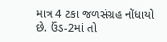માત્ર 4 ટકા જળસંગ્રહ નોંધાયો છે. ઉંડ-2માં તો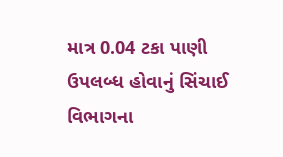માત્ર 0.04 ટકા પાણી ઉપલબ્ધ હોવાનું સિંચાઈ વિભાગના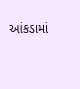આંકડામાં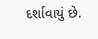દર્શાવાયું છે.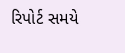રિપોર્ટ સમયે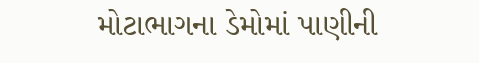મોટાભાગના ડેમોમાં પાણીની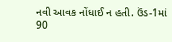નવી આવક નોંધાઈ ન હતી. ઉંડ-1માં 90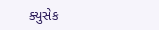ક્યુસેક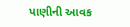પાણીની આવક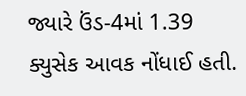જ્યારે ઉંડ-4માં 1.39 ક્યુસેક આવક નોંધાઈ હતી.